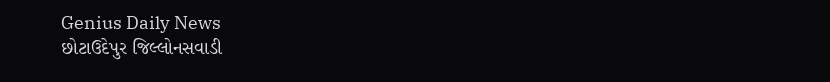Genius Daily News
છોટાઉદેપુર જિલ્લોનસવાડી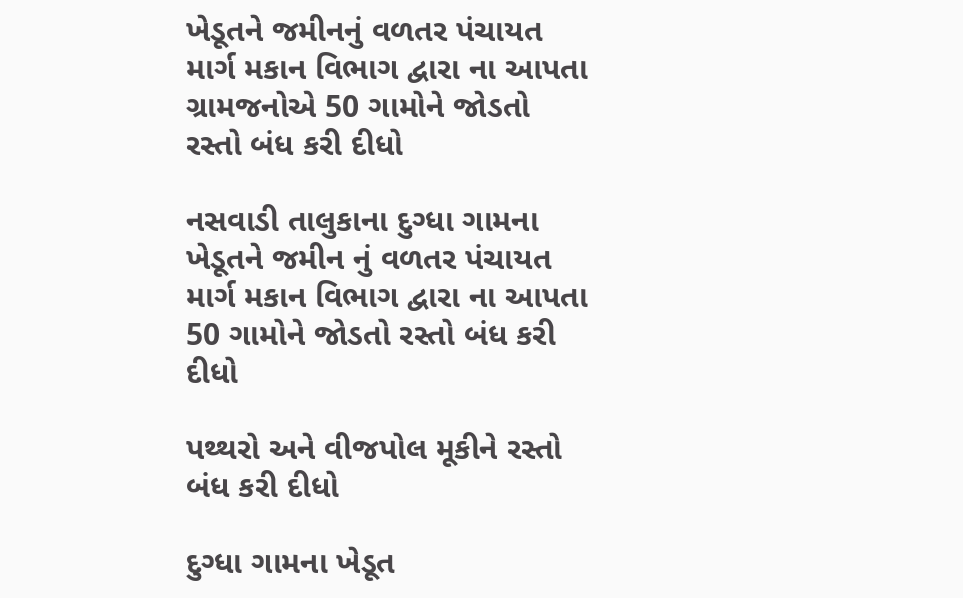ખેડૂતને જમીનનું વળતર પંચાયત માર્ગ મકાન વિભાગ દ્વારા ના આપતા ગ્રામજનોએ 50 ગામોને જોડતો રસ્તો બંધ કરી દીધો

નસવાડી તાલુકાના દુગ્ધા ગામના ખેડૂતને જમીન નું વળતર પંચાયત માર્ગ મકાન વિભાગ દ્વારા ના આપતા 50 ગામોને જોડતો રસ્તો બંધ કરી દીધો

પથ્થરો અને વીજપોલ મૂકીને રસ્તો બંધ કરી દીધો

દુગ્ધા ગામના ખેડૂત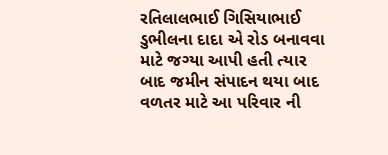રતિલાલભાઈ ગિસિયાભાઈ ડુભીલના દાદા એ રોડ બનાવવા માટે જગ્યા આપી હતી ત્યાર બાદ જમીન સંપાદન થયા બાદ વળતર માટે આ પરિવાર ની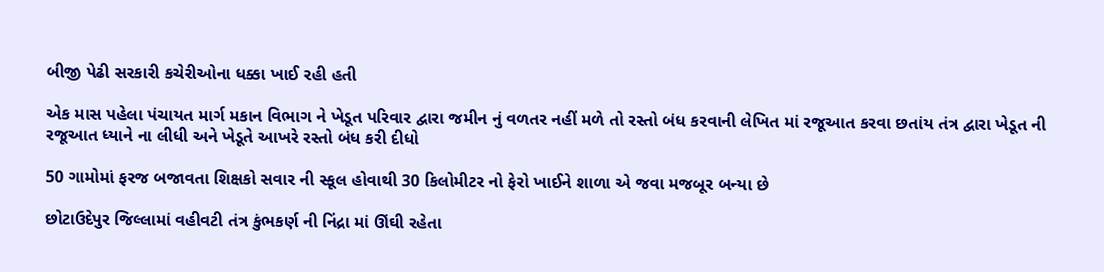બીજી પેઢી સરકારી કચેરીઓના ધક્કા ખાઈ રહી હતી

એક માસ પહેલા પંચાયત માર્ગ મકાન વિભાગ ને ખેડૂત પરિવાર દ્વારા જમીન નું વળતર નહીં મળે તો રસ્તો બંધ કરવાની લેખિત માં રજૂઆત કરવા છતાંય તંત્ર દ્વારા ખેડૂત ની રજૂઆત ધ્યાને ના લીધી અને ખેડૂતે આખરે રસ્તો બંધ કરી દીધો

50 ગામોમાં ફરજ બજાવતા શિક્ષકો સવાર ની સ્કૂલ હોવાથી 30 કિલોમીટર નો ફેરો ખાઈને શાળા એ જવા મજબૂર બન્યા છે

છોટાઉદેપુર જિલ્લામાં વહીવટી તંત્ર કુંભકર્ણ ની નિંદ્રા માં ઊંઘી રહેતા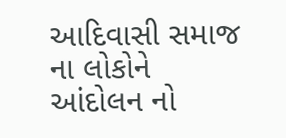આદિવાસી સમાજ ના લોકોને આંદોલન નો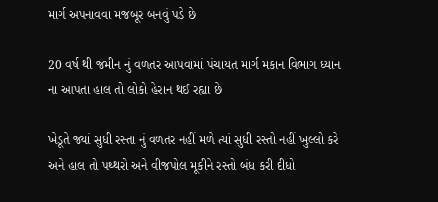માર્ગ અપનાવવા મજબૂર બનવું પડે છે

20 વર્ષ થી જમીન નું વળતર આપવામાં પંચાયત માર્ગ મકાન વિભાગ ધ્યાન ના આપતા હાલ તો લોકો હેરાન થઈ રહ્યા છે

ખેડૂતે જ્યાં સુધી રસ્તા નું વળતર નહીં મળે ત્યાં સુધી રસ્તો નહીં ખુલ્લો કરે અને હાલ તો પથ્થરો અને વીજપોલ મૂકીને રસ્તો બંધ કરી દીધો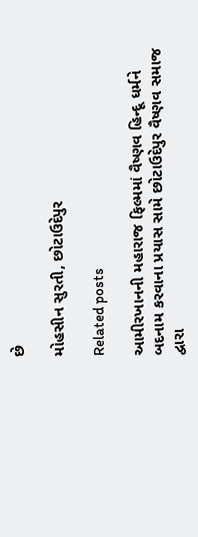છે

મોહસીન સુરતી, છોટાઉદેપુર

Related posts

આમીરખાનની મહારાજ ફિલ્મમાં વૈષ્ણવ હિન્દૂ ધર્મને બદનામ કરવાના પ્રયાસ સામે છોટાઉદેપુર વૈષ્ણવ સમાજ દ્વારા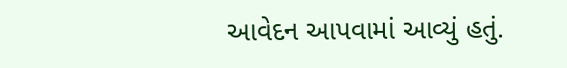આવેદન આપવામાં આવ્યું હતું.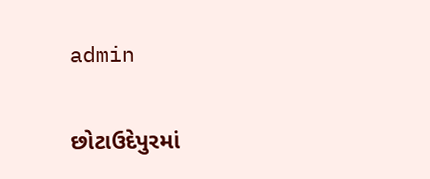admin

છોટાઉદેપુરમાં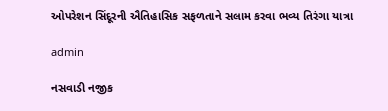ઓપરેશન સિંદૂરની ઐતિહાસિક સફળતાને સલામ કરવા ભવ્ય તિરંગા યાત્રા

admin

નસવાડી નજીક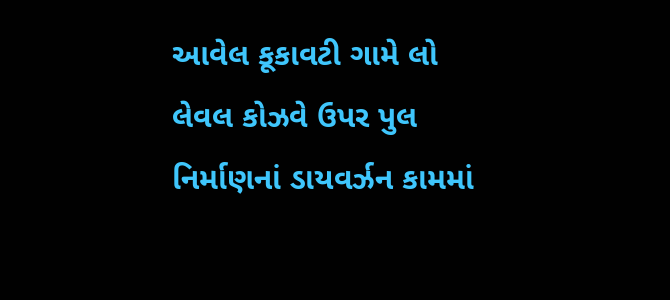આવેલ કૂકાવટી ગામે લો લેવલ કોઝવે ઉપર પુલ નિર્માણનાં ડાયવર્ઝન કામમાં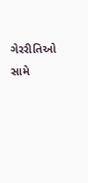ગેરરીતિઓ સામે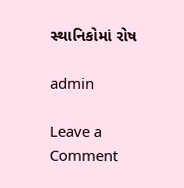સ્થાનિકોમાં રોષ

admin

Leave a Comment